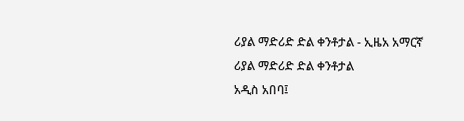ሪያል ማድሪድ ድል ቀንቶታል - ኢዜአ አማርኛ
ሪያል ማድሪድ ድል ቀንቶታል
አዲስ አበባ፤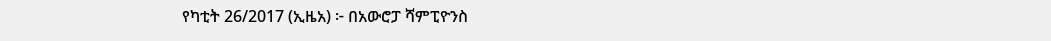የካቲት 26/2017 (ኢዜአ) ፦ በአውሮፓ ሻምፒዮንስ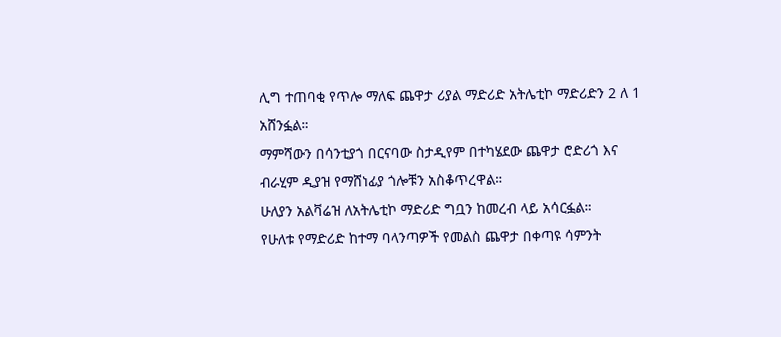ሊግ ተጠባቂ የጥሎ ማለፍ ጨዋታ ሪያል ማድሪድ አትሌቲኮ ማድሪድን 2 ለ 1 አሸንፏል።
ማምሻውን በሳንቲያጎ በርናባው ስታዲየም በተካሄደው ጨዋታ ሮድሪጎ እና ብራሂም ዲያዝ የማሸነፊያ ጎሎቹን አስቆጥረዋል።
ሁለያን አልቫሬዝ ለአትሌቲኮ ማድሪድ ግቧን ከመረብ ላይ አሳርፏል።
የሁለቱ የማድሪድ ከተማ ባላንጣዎች የመልስ ጨዋታ በቀጣዩ ሳምንት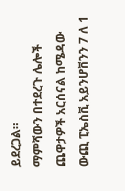ይደረጋል።
ማምሻውን በተደረጉ ሌሎች ጨዋታዎች አርሰናል ከሜዳው ውጪ ፒኤስቪ አይንሆቨንን 7 ለ 1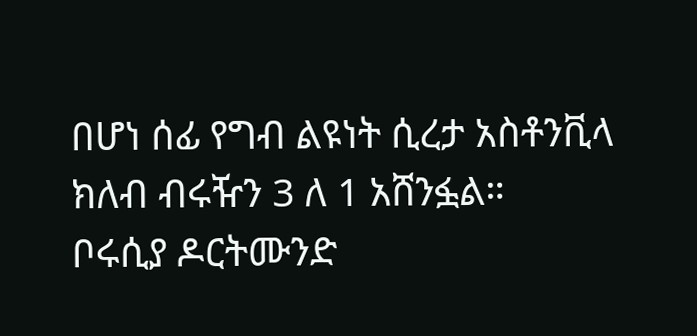በሆነ ሰፊ የግብ ልዩነት ሲረታ አስቶንቪላ ክለብ ብሩዥን 3 ለ 1 አሸንፏል።
ቦሩሲያ ዶርትሙንድ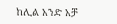ከሊል አንድ አቻ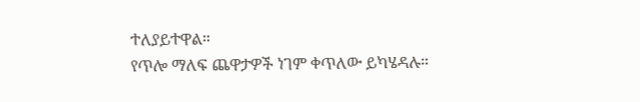ተለያይተዋል።
የጥሎ ማለፍ ጨዋታዎች ነገም ቀጥለው ይካሄዳሉ።